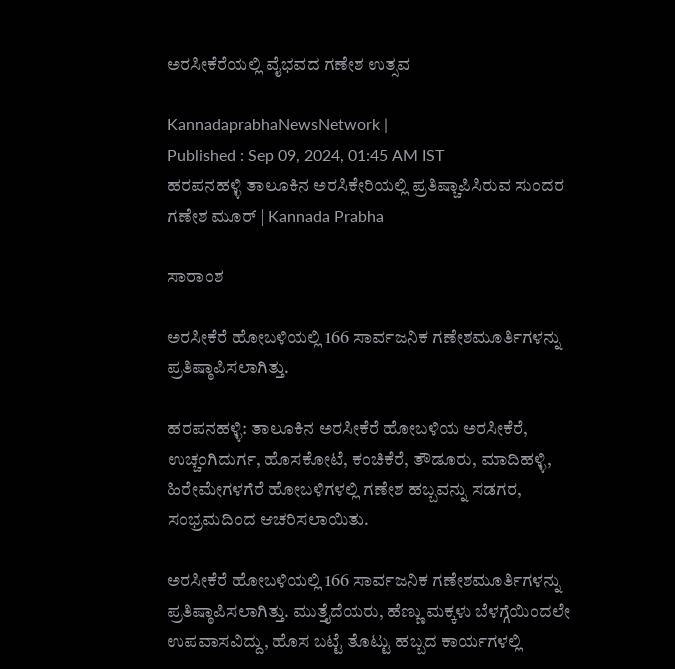ಅರಸೀಕೆರೆಯಲ್ಲಿ ವೈಭವದ ಗಣೇಶ ಉತ್ಸವ

KannadaprabhaNewsNetwork |
Published : Sep 09, 2024, 01:45 AM IST
ಹರಪನಹಳ್ಳಿ ತಾಲೂಕಿನ ಅರಸಿಕೇರಿಯಲ್ಲಿ ಪ್ರತಿಷ್ಚಾಪಿಸಿರುವ ಸುಂದರ ಗಣೇಶ ಮೂರ್ | Kannada Prabha

ಸಾರಾಂಶ

ಅರಸೀಕೆರೆ ಹೋಬಳಿಯಲ್ಲಿ 166 ಸಾರ್ವಜನಿಕ ಗಣೇಶಮೂರ್ತಿಗಳನ್ನು ಪ್ರತಿಷ್ಠಾಪಿಸಲಾಗಿತ್ತು.

ಹರಪನಹಳ್ಳಿ: ತಾಲೂಕಿನ ಅರಸೀಕೆರೆ ಹೋಬಳಿಯ ಅರಸೀಕೆರೆ, ಉಚ್ಚಂಗಿದುರ್ಗ, ಹೊಸಕೋಟೆ, ಕಂಚಿಕೆರೆ, ತೌಡೂರು, ಮಾದಿಹಳ್ಳಿ, ಹಿರೇಮೇಗಳಗೆರೆ ಹೋಬಳಿಗಳಲ್ಲಿ ಗಣೇಶ ಹಬ್ಬವನ್ನು ಸಡಗರ, ಸಂಭ್ರಮದಿಂದ ಆಚರಿಸಲಾಯಿತು.

ಅರಸೀಕೆರೆ ಹೋಬಳಿಯಲ್ಲಿ 166 ಸಾರ್ವಜನಿಕ ಗಣೇಶಮೂರ್ತಿಗಳನ್ನು ಪ್ರತಿಷ್ಠಾಪಿಸಲಾಗಿತ್ತು. ಮುತ್ತೈದೆಯರು, ಹೆಣ್ಣು ಮಕ್ಕಳು ಬೆಳಗ್ಗೆಯಿಂದಲೇ ಉಪವಾಸವಿದ್ದು, ಹೊಸ ಬಟ್ಟೆ ತೊಟ್ಟು ಹಬ್ಬದ ಕಾರ್ಯಗಳಲ್ಲಿ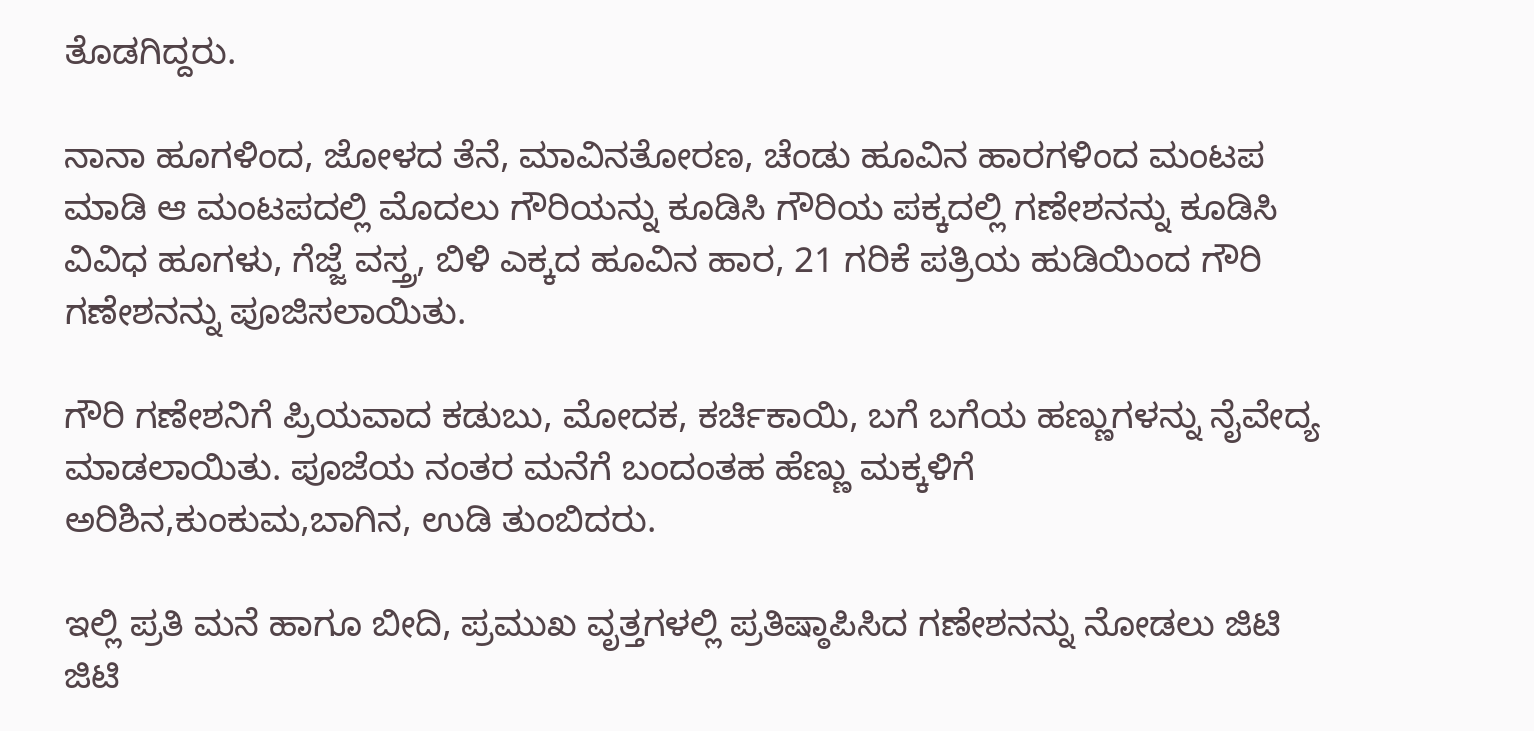ತೊಡಗಿದ್ದರು.

ನಾನಾ ಹೂಗಳಿಂದ, ಜೋಳದ ತೆನೆ, ಮಾವಿನತೋರಣ, ಚೆಂಡು ಹೂವಿನ ಹಾರಗಳಿಂದ ಮಂಟಪ ಮಾಡಿ ಆ ಮಂಟಪದಲ್ಲಿ ಮೊದಲು ಗೌರಿಯನ್ನು ಕೂಡಿಸಿ ಗೌರಿಯ ಪಕ್ಕದಲ್ಲಿ ಗಣೇಶನನ್ನು ಕೂಡಿಸಿ ವಿವಿಧ ಹೂಗಳು, ಗೆಜ್ಜೆ ವಸ್ತ್ರ, ಬಿಳಿ ಎಕ್ಕದ ಹೂವಿನ ಹಾರ, 21 ಗರಿಕೆ ಪತ್ರಿಯ ಹುಡಿಯಿಂದ ಗೌರಿ ಗಣೇಶನನ್ನು ಪೂಜಿಸಲಾಯಿತು.

ಗೌರಿ ಗಣೇಶನಿಗೆ ಪ್ರಿಯವಾದ ಕಡುಬು, ಮೋದಕ, ಕರ್ಚಿಕಾಯಿ, ಬಗೆ ಬಗೆಯ ಹಣ್ಣುಗಳನ್ನು ನೈವೇದ್ಯ ಮಾಡಲಾಯಿತು. ಪೂಜೆಯ ನಂತರ ಮನೆಗೆ ಬಂದಂತಹ ಹೆಣ್ಣು ಮಕ್ಕಳಿಗೆ ಅರಿಶಿನ,ಕುಂಕುಮ,ಬಾಗಿನ, ಉಡಿ ತುಂಬಿದರು.

ಇಲ್ಲಿ ಪ್ರತಿ ಮನೆ ಹಾಗೂ ಬೀದಿ, ಪ್ರಮುಖ ವೃತ್ತಗಳಲ್ಲಿ ಪ್ರತಿಷ್ಠಾಪಿಸಿದ ಗಣೇಶನನ್ನು ನೋಡಲು ಜಿಟಿ ಜಿಟಿ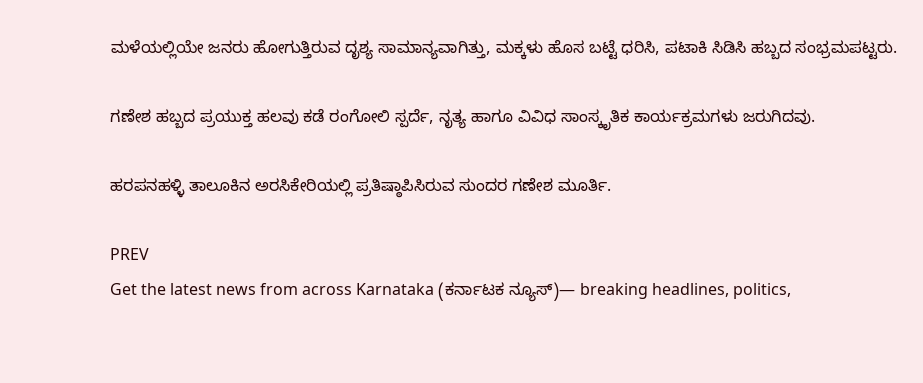ಮಳೆಯಲ್ಲಿಯೇ ಜನರು ಹೋಗುತ್ತಿರುವ ದೃಶ್ಯ ಸಾಮಾನ್ಯವಾಗಿತ್ತು, ಮಕ್ಕಳು ಹೊಸ ಬಟ್ಟೆ ಧರಿಸಿ, ಪಟಾಕಿ ಸಿಡಿಸಿ ಹಬ್ಬದ ಸಂಭ್ರಮಪಟ್ಟರು.

ಗಣೇಶ ಹಬ್ಬದ ಪ್ರಯುಕ್ತ ಹಲವು ಕಡೆ ರಂಗೋಲಿ ಸ್ಪರ್ದೆ, ನೃತ್ಯ ಹಾಗೂ ವಿವಿಧ ಸಾಂಸ್ಕೃತಿಕ ಕಾರ್ಯಕ್ರಮಗಳು ಜರುಗಿದವು.

ಹರಪನಹಳ್ಳಿ ತಾಲೂಕಿನ ಅರಸಿಕೇರಿಯಲ್ಲಿ ಪ್ರತಿಷ್ಠಾಪಿಸಿರುವ ಸುಂದರ ಗಣೇಶ ಮೂರ್ತಿ.

PREV
Get the latest news from across Karnataka (ಕರ್ನಾಟಕ ನ್ಯೂಸ್)— breaking headlines, politics,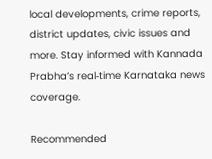local developments, crime reports, district updates, civic issues and more. Stay informed with Kannada Prabha’s real‑time Karnataka news coverage.

Recommended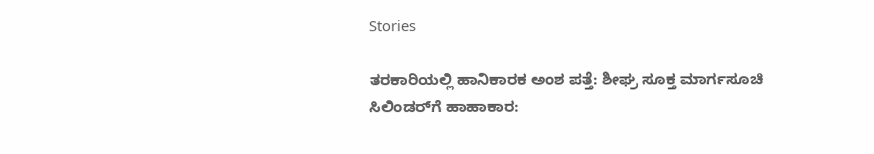Stories

ತರಕಾರಿಯಲ್ಲಿ ಹಾನಿಕಾರಕ ಅಂಶ ಪತ್ತೆ: ಶೀಘ್ರ ಸೂಕ್ತ ಮಾರ್ಗಸೂಚಿ
ಸಿಲಿಂಡರ್‌ಗೆ ಹಾಹಾಕಾರ: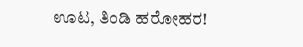ಊಟ, ತಿಂಡಿ ಹರೋಹರ!